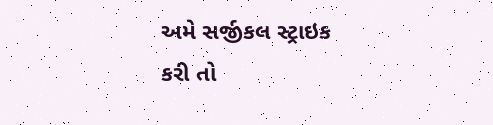અમે સર્જીકલ સ્ટ્રાઇક કરી તો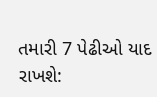તમારી 7 પેઢીઓ યાદ રાખશે: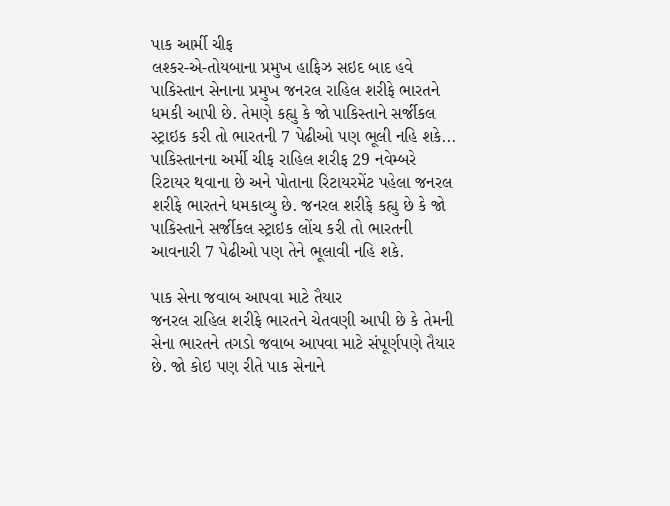પાક આર્મી ચીફ
લશ્કર-એ-તોયબાના પ્રમુખ હાફિઝ સઇદ બાદ હવે પાકિસ્તાન સેનાના પ્રમુખ જનરલ રાહિલ શરીફે ભારતને ધમકી આપી છે. તેમણે કહ્યુ કે જો પાકિસ્તાને સર્જીકલ સ્ટ્રાઇક કરી તો ભારતની 7 પેઢીઓ પણ ભૂલી નહિ શકે...
પાકિસ્તાનના અર્મી ચીફ રાહિલ શરીફ 29 નવેમ્બરે રિટાયર થવાના છે અને પોતાના રિટાયરમેંટ પહેલા જનરલ શરીફે ભારતને ધમકાવ્યુ છે. જનરલ શરીફે કહ્યુ છે કે જો પાકિસ્તાને સર્જીકલ સ્ટ્રાઇક લોંચ કરી તો ભારતની આવનારી 7 પેઢીઓ પણ તેને ભૂલાવી નહિ શકે.

પાક સેના જવાબ આપવા માટે તૈયાર
જનરલ રાહિલ શરીફે ભારતને ચેતવણી આપી છે કે તેમની સેના ભારતને તગડો જવાબ આપવા માટે સંપૂર્ણપણે તૈયાર છે. જો કોઇ પણ રીતે પાક સેનાને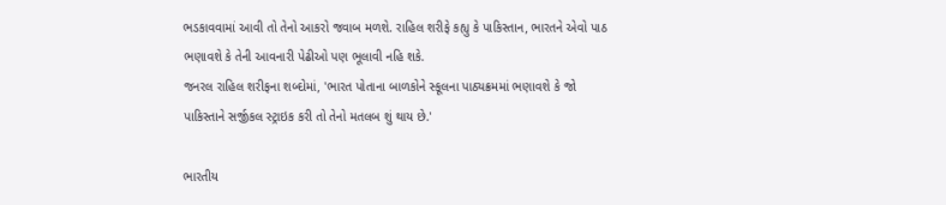ભડકાવવામાં આવી તો તેનો આકરો જવાબ મળશે. રાહિલ શરીફે કહ્યુ કે પાકિસ્તાન, ભારતને એવો પાઠ ભણાવશે કે તેની આવનારી પેઢીઓ પણ ભૂલાવી નહિ શકે.
જનરલ રાહિલ શરીફના શબ્દોમાં, 'ભારત પોતાના બાળકોને સ્કૂલના પાઠ્યક્રમમાં ભણાવશે કે જો પાકિસ્તાને સર્જીકલ સ્ટ્રાઇક કરી તો તેનો મતલબ શું થાય છે.'

ભારતીય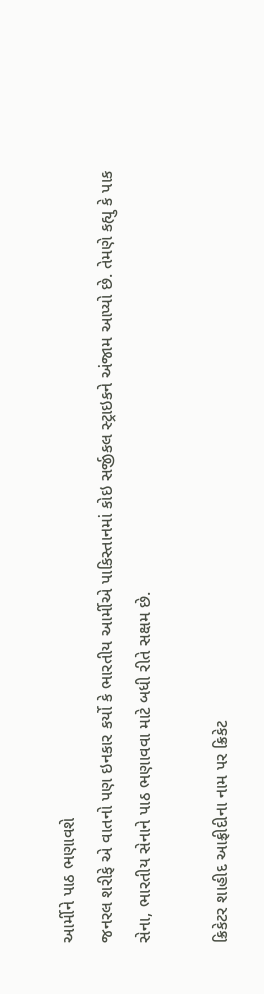આર્મીને પાઠ ભણાવશે
જનરલ શરીફે એ વાતનો પણ ઇનકાર કર્યો કે ભારતીય આર્મીએ પાકિસ્તાનમાં કોઇ સર્જીકલ સ્ટ્રાઇકને અંજામ આપ્યો છે. તેમણે કહ્યુ કે પાક સેના, ભારતીય સેનાને પાઠ ભણાવવા માટે બધી રીતે સક્ષમ છે.

ક્રિકેટર શાહીદ આફ્રીદીના નામ પર ક્રિકેટ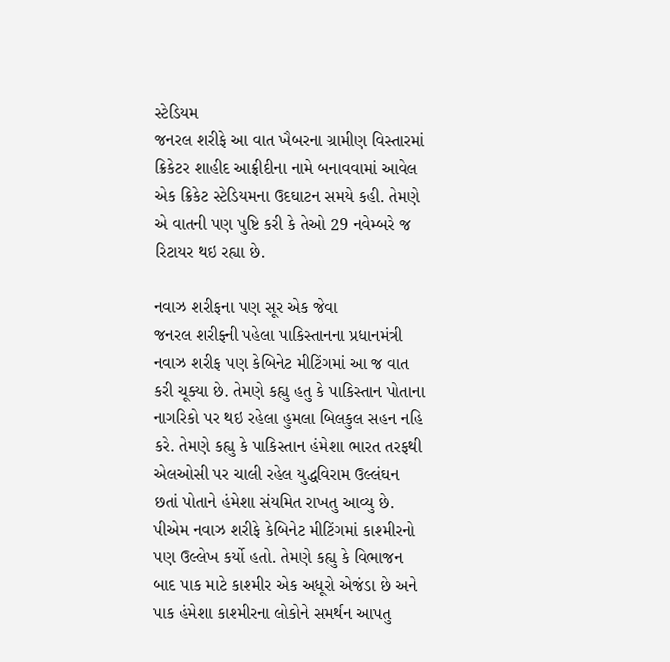સ્ટેડિયમ
જનરલ શરીફે આ વાત ખૈબરના ગ્રામીણ વિસ્તારમાં ક્રિકેટર શાહીદ આફ્રીદીના નામે બનાવવામાં આવેલ એક ક્રિકેટ સ્ટેડિયમના ઉદઘાટન સમયે કહી. તેમણે એ વાતની પણ પુષ્ટિ કરી કે તેઓ 29 નવેમ્બરે જ રિટાયર થઇ રહ્યા છે.

નવાઝ શરીફના પણ સૂર એક જેવા
જનરલ શરીફ્ની પહેલા પાકિસ્તાનના પ્રધાનમંત્રી નવાઝ શરીફ પણ કેબિનેટ મીટિંગમાં આ જ વાત કરી ચૂક્યા છે. તેમણે કહ્યુ હતુ કે પાકિસ્તાન પોતાના નાગરિકો પર થઇ રહેલા હુમલા બિલકુલ સહન નહિ કરે. તેમણે કહ્યુ કે પાકિસ્તાન હંમેશા ભારત તરફથી એલઓસી પર ચાલી રહેલ યુદ્ધવિરામ ઉલ્લંઘન છતાં પોતાને હંમેશા સંયમિત રાખતુ આવ્યુ છે.
પીએમ નવાઝ શરીફે કેબિનેટ મીટિંગમાં કાશ્મીરનો પણ ઉલ્લેખ કર્યો હતો. તેમણે કહ્યુ કે વિભાજન બાદ પાક માટે કાશ્મીર એક અધૂરો એજંડા છે અને પાક હંમેશા કાશ્મીરના લોકોને સમર્થન આપતુ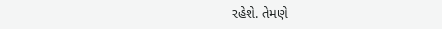રહેશે. તેમણે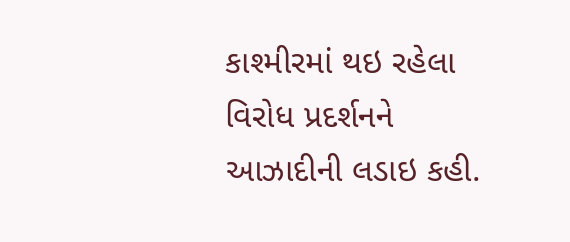કાશ્મીરમાં થઇ રહેલા વિરોધ પ્રદર્શનને આઝાદીની લડાઇ કહી.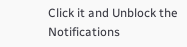Click it and Unblock the Notifications